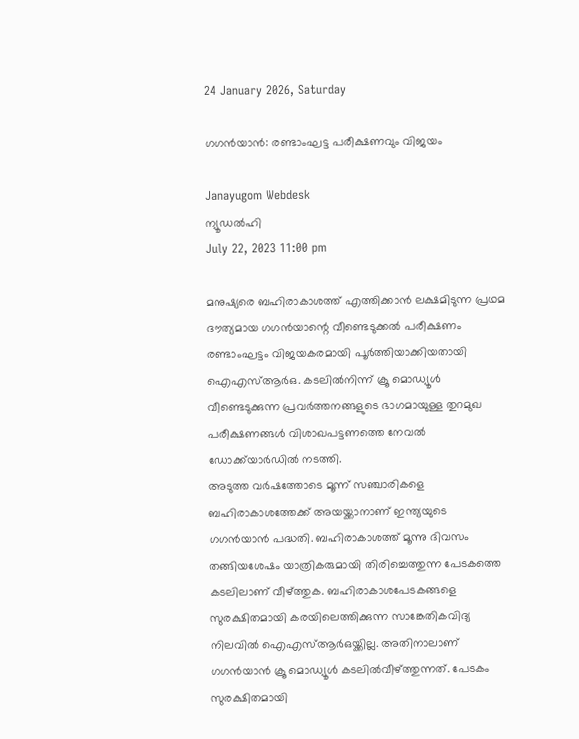24 January 2026, Saturday

ഗഗൻയാൻ: രണ്ടാംഘട്ട പരീക്ഷണവും വിജയം

Janayugom Webdesk
ന്യൂഡല്‍ഹി
July 22, 2023 11:00 pm

മനുഷ്യരെ ബഹിരാകാശത്ത് എത്തിക്കാൻ ലക്ഷമിടുന്ന പ്രഥമ ദൗത്യമായ ഗഗന്‍യാന്റെ വീണ്ടെടുക്കല്‍ പരീക്ഷണം രണ്ടാംഘട്ടം വിജയകരമായി പൂര്‍ത്തിയാക്കിയതായി ഐഎസ്ആര്‍ഒ. കടലിൽനിന്ന് ക്രൂ മൊഡ്യൂൾ വീണ്ടെടുക്കുന്ന പ്രവർത്തനങ്ങളുടെ ഭാഗമായുള്ള തുറമുഖ പരീക്ഷണങ്ങൾ വിശാഖപട്ടണത്തെ നേവല്‍ ഡോക്ക്‌യാര്‍ഡില്‍ നടത്തി.
അടുത്ത വർഷത്തോടെ മൂന്ന് സഞ്ചാരികളെ ബഹിരാകാശത്തേക്ക് അയയ്ക്കാനാണ് ഇന്ത്യയുടെ ഗഗന്‍യാന്‍ പദ്ധതി. ബഹിരാകാശത്ത് മൂന്നു ദിവസം തങ്ങിയശേഷം യാത്രികരുമായി തിരിച്ചെത്തുന്ന പേടകത്തെ കടലിലാണ് വീഴ്ത്തുക. ബഹിരാകാശപേടകങ്ങളെ സുരക്ഷിതമായി കരയിലെത്തിക്കുന്ന സാങ്കേതികവിദ്യ നിലവിൽ ഐഎസ്ആർഒയ്ക്കില്ല. അതിനാലാണ് ഗഗൻയാൻ ക്രൂ മൊഡ്യൂൾ കടലിൽവീഴ്ത്തുന്നത്. പേടകം സുരക്ഷിതമായി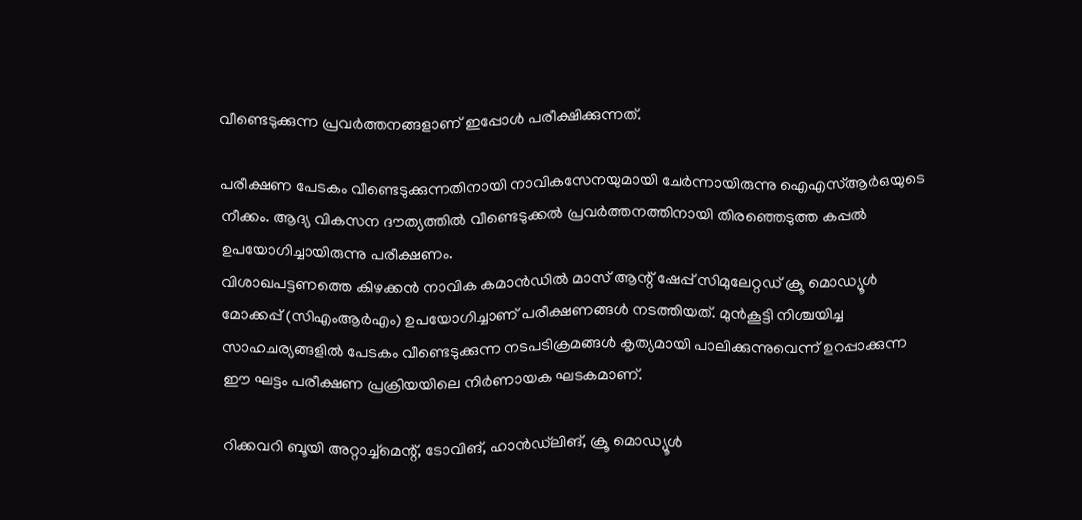വീണ്ടെടുക്കുന്ന പ്രവർത്തനങ്ങളാണ് ഇപ്പോൾ പരീക്ഷിക്കുന്നത്.

പരീക്ഷണ പേടകം വീണ്ടെടുക്കുന്നതിനായി നാവികസേനയുമായി ചേർന്നായിരുന്നു ഐഎസ്ആര്‍ഒയുടെ നീക്കം. ആദ്യ വികസന ദൗത്യത്തിൽ വീണ്ടെടുക്കൽ പ്രവർത്തനത്തിനായി തിരഞ്ഞെടുത്ത കപ്പൽ ഉപയോഗിച്ചായിരുന്നു പരീക്ഷണം.
വിശാഖപട്ടണത്തെ കിഴക്കൻ നാവിക കമാന്‍ഡില്‍ മാസ് ആന്റ് ഷേപ്പ് സിമുലേറ്റഡ് ക്രൂ മൊഡ്യൂള്‍ മോക്കപ്പ് (സിഎംആര്‍എം) ഉപയോഗിച്ചാണ് പരീക്ഷണങ്ങൾ നടത്തിയത്. മുൻകൂട്ടി നിശ്ചയിച്ച സാഹചര്യങ്ങളിൽ പേടകം വീണ്ടെടുക്കുന്ന നടപടിക്രമങ്ങള്‍ കൃത്യമായി പാലിക്കുന്നുവെന്ന് ഉറപ്പാക്കുന്ന ഈ ഘട്ടം പരീക്ഷണ പ്രക്രിയയിലെ നിര്‍ണായക ഘടകമാണ്.

റിക്കവറി ബൂയി അറ്റാച്ച്മെന്റ്, ടോവിങ്, ഹാന്‍ഡ്‌ലിങ്, ക്രൂ മൊഡ്യൂള്‍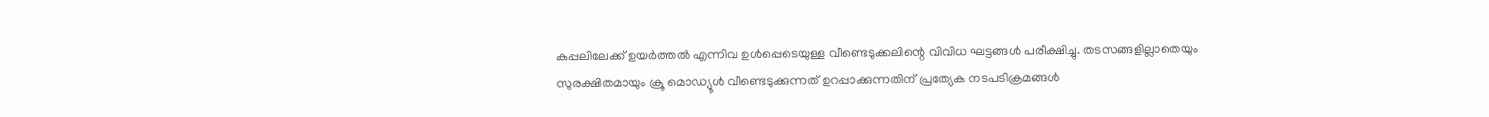കപ്പലിലേക്ക് ഉയര്‍ത്തല്‍ എന്നിവ ഉള്‍പ്പെടെയുള്ള വീണ്ടെടുക്കലിന്റെ വിവിധ ഘട്ടങ്ങള്‍ പരീക്ഷിച്ചു. തടസങ്ങളില്ലാതെയും സുരക്ഷിതമായും ക്രൂ മൊഡ്യൂൾ വീണ്ടെടുക്കുന്നത് ഉറപ്പാക്കുന്നതിന് പ്രത്യേക നടപടിക്രമങ്ങള്‍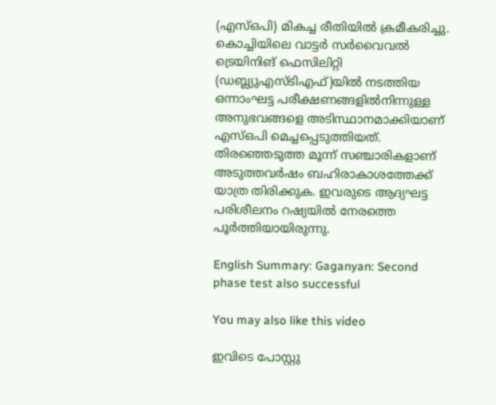(എസ്ഒപി) മികച്ച രീതിയില്‍ ക്രമീകരിച്ചു. കൊച്ചിയിലെ വാട്ടര്‍ സര്‍വൈവല്‍ ട്രെയിനിങ് ഫെസിലിറ്റി (ഡബ്ല്യുഎസ്‌ടിഎഫ്)യിൽ നടത്തിയ ഒന്നാംഘട്ട പരീക്ഷണങ്ങളില്‍നിന്നുള്ള അനുഭവങ്ങളെ അടിസ്ഥാനമാക്കിയാണ് എസ്ഒപി മെച്ചപ്പെടുത്തിയത്. തിരഞ്ഞെടുത്ത മൂന്ന് സഞ്ചാരികളാണ് അടുത്തവർഷം ബഹിരാകാശത്തേക്ക് യാത്ര തിരിക്കുക. ഇവരുടെ ആദ്യഘട്ട പരിശീലനം റഷ്യയിൽ നേരത്തെ പൂർത്തിയായിരുന്നു.

English Summary: Gaganyan: Second phase test also successful

You may also like this video

ഇവിടെ പോസ്റ്റു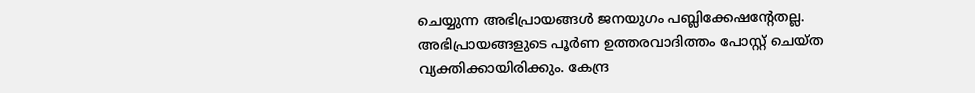ചെയ്യുന്ന അഭിപ്രായങ്ങള്‍ ജനയുഗം പബ്ലിക്കേഷന്റേതല്ല. അഭിപ്രായങ്ങളുടെ പൂര്‍ണ ഉത്തരവാദിത്തം പോസ്റ്റ് ചെയ്ത വ്യക്തിക്കായിരിക്കും. കേന്ദ്ര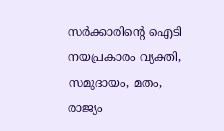സര്‍ക്കാരിന്റെ ഐടി നയപ്രകാരം വ്യക്തി, സമുദായം, മതം, രാജ്യം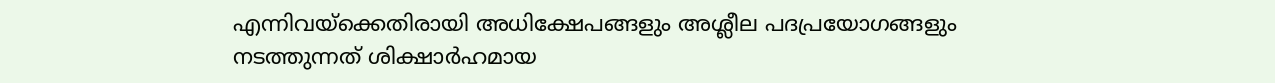എന്നിവയ്‌ക്കെതിരായി അധിക്ഷേപങ്ങളും അശ്ലീല പദപ്രയോഗങ്ങളും നടത്തുന്നത് ശിക്ഷാര്‍ഹമായ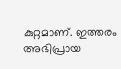കുറ്റമാണ്. ഇത്തരം അഭിപ്രായ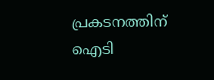പ്രകടനത്തിന് ഐടി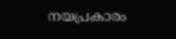നയപ്രകാരം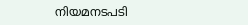നിയമനടപടി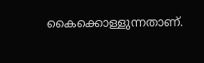കൈക്കൊള്ളുന്നതാണ്.